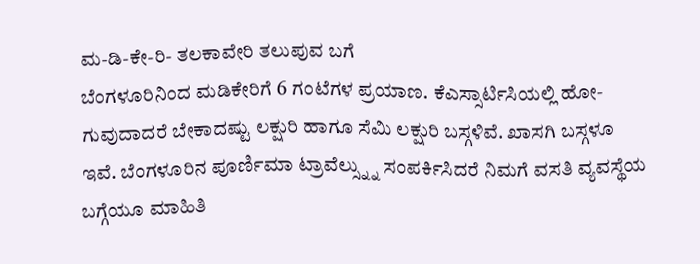ಮ-ಡಿ-ಕೇ-ರಿ- ತಲಕಾವೇರಿ ತಲುಪುವ ಬಗೆ
ಬೆಂಗಳೂರಿನಿಂದ ಮಡಿಕೇರಿಗೆ 6 ಗಂಟೆಗಳ ಪ್ರಯಾಣ. ಕೆಎಸ್ಸಾರ್ಟಿಸಿಯಲ್ಲಿ ಹೋ-ಗುವುದಾದರೆ ಬೇಕಾದಷ್ಟು ಲಕ್ಷುರಿ ಹಾಗೂ ಸೆಮಿ ಲಕ್ಷುರಿ ಬಸ್ಗಳಿವೆ. ಖಾಸಗಿ ಬಸ್ಗಳೂ ಇವೆ. ಬೆಂಗಳೂರಿನ ಪೂರ್ಣಿಮಾ ಟ್ರಾವೆಲ್ಸ್ನ್ನು ಸಂಪರ್ಕಿಸಿದರೆ ನಿಮಗೆ ವಸತಿ ವ್ಯವಸ್ಥೆಯ ಬಗ್ಗೆಯೂ ಮಾಹಿತಿ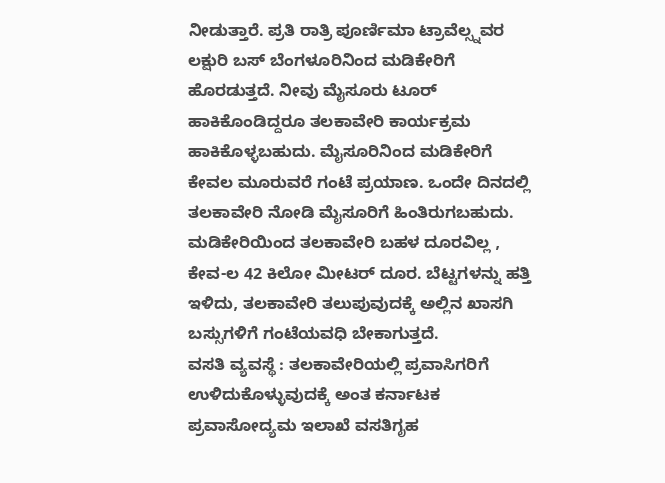ನೀಡುತ್ತಾರೆ. ಪ್ರತಿ ರಾತ್ರಿ ಪೂರ್ಣಿಮಾ ಟ್ರಾವೆಲ್ಸ್ನವರ ಲಕ್ಷುರಿ ಬಸ್ ಬೆಂಗಳೂರಿನಿಂದ ಮಡಿಕೇರಿಗೆ ಹೊರಡುತ್ತದೆ. ನೀವು ಮೈಸೂರು ಟೂರ್ ಹಾಕಿಕೊಂಡಿದ್ದರೂ ತಲಕಾವೇರಿ ಕಾರ್ಯಕ್ರಮ ಹಾಕಿಕೊಳ್ಳಬಹುದು. ಮೈಸೂರಿನಿಂದ ಮಡಿಕೇರಿಗೆ ಕೇವಲ ಮೂರುವರೆ ಗಂಟೆ ಪ್ರಯಾಣ. ಒಂದೇ ದಿನದಲ್ಲಿ ತಲಕಾವೇರಿ ನೋಡಿ ಮೈಸೂರಿಗೆ ಹಿಂತಿರುಗಬಹುದು. ಮಡಿಕೇರಿಯಿಂದ ತಲಕಾವೇರಿ ಬಹಳ ದೂರವಿಲ್ಲ , ಕೇವ-ಲ 42 ಕಿಲೋ ಮೀಟರ್ ದೂರ. ಬೆಟ್ಟಗಳನ್ನು ಹತ್ತಿ ಇಳಿದು, ತಲಕಾವೇರಿ ತಲುಪುವುದಕ್ಕೆ ಅಲ್ಲಿನ ಖಾಸಗಿ ಬಸ್ಸುಗಳಿಗೆ ಗಂಟೆಯವಧಿ ಬೇಕಾಗುತ್ತದೆ.
ವಸತಿ ವ್ಯವಸ್ಥೆ : ತಲಕಾವೇರಿಯಲ್ಲಿ ಪ್ರವಾಸಿಗರಿಗೆ ಉಳಿದುಕೊಳ್ಳುವುದಕ್ಕೆ ಅಂತ ಕರ್ನಾಟಕ ಪ್ರವಾಸೋದ್ಯಮ ಇಲಾಖೆ ವಸತಿಗೃಹ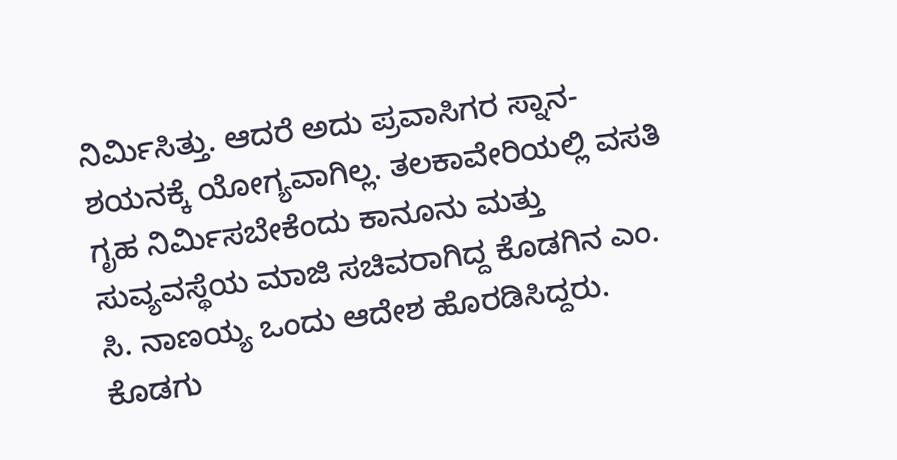ನಿರ್ಮಿಸಿತ್ತು. ಆದರೆ ಅದು ಪ್ರವಾಸಿಗರ ಸ್ನಾನ-ಶಯನಕ್ಕೆ ಯೋಗ್ಯವಾಗಿಲ್ಲ. ತಲಕಾವೇರಿಯಲ್ಲಿ ವಸತಿ ಗೃಹ ನಿರ್ಮಿಸಬೇಕೆಂದು ಕಾನೂನು ಮತ್ತು ಸುವ್ಯವಸ್ಥೆಯ ಮಾಜಿ ಸಚಿವರಾಗಿದ್ದ ಕೊಡಗಿನ ಎಂ. ಸಿ. ನಾಣಯ್ಯ ಒಂದು ಆದೇಶ ಹೊರಡಿಸಿದ್ದರು. ಕೊಡಗು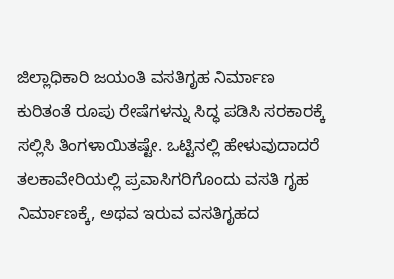ಜಿಲ್ಲಾಧಿಕಾರಿ ಜಯಂತಿ ವಸತಿಗೃಹ ನಿರ್ಮಾಣ ಕುರಿತಂತೆ ರೂಪು ರೇಷೆಗಳನ್ನು ಸಿದ್ಧ ಪಡಿಸಿ ಸರಕಾರಕ್ಕೆ ಸಲ್ಲಿಸಿ ತಿಂಗಳಾಯಿತಷ್ಟೇ. ಒಟ್ಟಿನಲ್ಲಿ ಹೇಳುವುದಾದರೆ ತಲಕಾವೇರಿಯಲ್ಲಿ ಪ್ರವಾಸಿಗರಿಗೊಂದು ವಸತಿ ಗೃಹ ನಿರ್ಮಾಣಕ್ಕೆ, ಅಥವ ಇರುವ ವಸತಿಗೃಹದ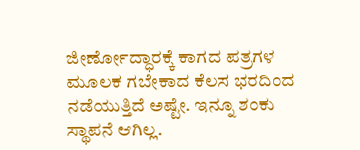ಜೀರ್ಣೋದ್ಧಾರಕ್ಕೆ ಕಾಗದ ಪತ್ರಗಳ ಮೂಲಕ ಗಬೇಕಾದ ಕೆಲಸ ಭರದಿಂದ ನಡೆಯುತ್ತಿದೆ ಅಷ್ಟೇ. ಇನ್ನೂ ಶಂಕು ಸ್ಥಾಪನೆ ಆಗಿಲ್ಲ.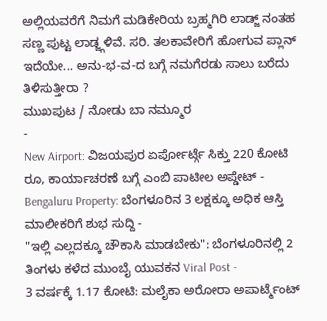ಅಲ್ಲಿಯವರೆಗೆ ನಿಮಗೆ ಮಡಿಕೇರಿಯ ಬ್ರಹ್ಮಗಿರಿ ಲಾಡ್ಜ್ ನಂತಹ ಸಣ್ಣ ಪುಟ್ಟ ಲಾಡ್ಜ್ಗಳಿವೆ. ಸರಿ. ತಲಕಾವೇರಿಗೆ ಹೋಗುವ ಪ್ಲಾನ್ ಇದೆಯೇ... ಅನು-ಭ-ವ-ದ ಬಗ್ಗೆ ನಮಗೆರಡು ಸಾಲು ಬರೆದು ತಿಳಿಸುತ್ತೀರಾ ?
ಮುಖಪುಟ / ನೋಡು ಬಾ ನಮ್ಮೂರ
-
New Airport: ವಿಜಯಪುರ ಏರ್ಪೋರ್ಟ್ಗೆ ಸಿಕ್ತು 220 ಕೋಟಿ ರೂ, ಕಾರ್ಯಾಚರಣೆ ಬಗ್ಗೆ ಎಂಬಿ ಪಾಟೀಲ ಅಪ್ಡೇಟ್ -
Bengaluru Property: ಬೆಂಗಳೂರಿನ 3 ಲಕ್ಷಕ್ಕೂ ಅಧಿಕ ಆಸ್ತಿ ಮಾಲೀಕರಿಗೆ ಶುಭ ಸುದ್ದಿ -
"ಇಲ್ಲಿ ಎಲ್ಲದಕ್ಕೂ ಚೌಕಾಸಿ ಮಾಡಬೇಕು": ಬೆಂಗಳೂರಿನಲ್ಲಿ 2 ತಿಂಗಳು ಕಳೆದ ಮುಂಬೈ ಯುವಕನ Viral Post -
3 ವರ್ಷಕ್ಕೆ 1.17 ಕೋಟಿ: ಮಲೈಕಾ ಅರೋರಾ ಅಪಾರ್ಟ್ಮೆಂಟ್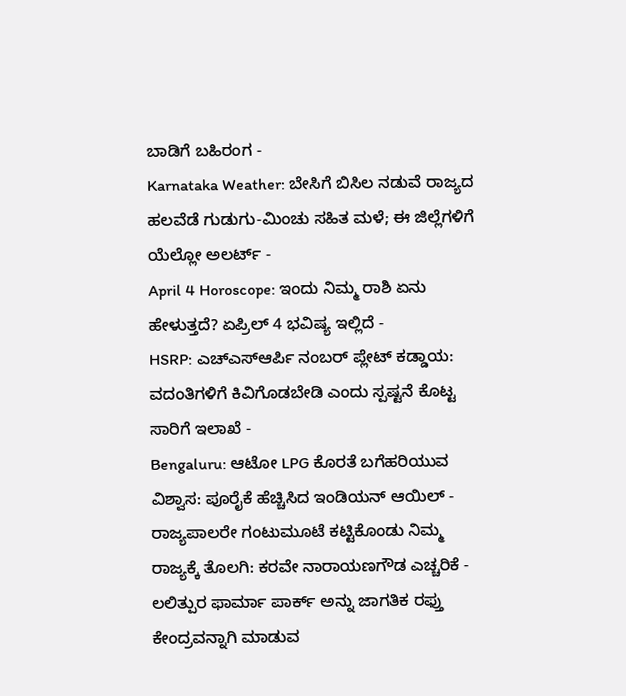ಬಾಡಿಗೆ ಬಹಿರಂಗ -
Karnataka Weather: ಬೇಸಿಗೆ ಬಿಸಿಲ ನಡುವೆ ರಾಜ್ಯದ ಹಲವೆಡೆ ಗುಡುಗು-ಮಿಂಚು ಸಹಿತ ಮಳೆ; ಈ ಜಿಲ್ಲೆಗಳಿಗೆ ಯೆಲ್ಲೋ ಅಲರ್ಟ್ -
April 4 Horoscope: ಇಂದು ನಿಮ್ಮ ರಾಶಿ ಏನು ಹೇಳುತ್ತದೆ? ಏಪ್ರಿಲ್ 4 ಭವಿಷ್ಯ ಇಲ್ಲಿದೆ -
HSRP: ಎಚ್ಎಸ್ಆರ್ಪಿ ನಂಬರ್ ಪ್ಲೇಟ್ ಕಡ್ಡಾಯ: ವದಂತಿಗಳಿಗೆ ಕಿವಿಗೊಡಬೇಡಿ ಎಂದು ಸ್ಪಷ್ಟನೆ ಕೊಟ್ಟ ಸಾರಿಗೆ ಇಲಾಖೆ -
Bengaluru: ಆಟೋ LPG ಕೊರತೆ ಬಗೆಹರಿಯುವ ವಿಶ್ವಾಸ: ಪೂರೈಕೆ ಹೆಚ್ಚಿಸಿದ ಇಂಡಿಯನ್ ಆಯಿಲ್ -
ರಾಜ್ಯಪಾಲರೇ ಗಂಟುಮೂಟೆ ಕಟ್ಟಿಕೊಂಡು ನಿಮ್ಮ ರಾಜ್ಯಕ್ಕೆ ತೊಲಗಿ: ಕರವೇ ನಾರಾಯಣಗೌಡ ಎಚ್ಚರಿಕೆ -
ಲಲಿತ್ಪುರ ಫಾರ್ಮಾ ಪಾರ್ಕ್ ಅನ್ನು ಜಾಗತಿಕ ರಫ್ತು ಕೇಂದ್ರವನ್ನಾಗಿ ಮಾಡುವ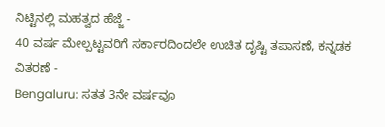ನಿಟ್ಟಿನಲ್ಲಿ ಮಹತ್ವದ ಹೆಜ್ಜೆ -
40 ವರ್ಷ ಮೇಲ್ಪಟ್ಟವರಿಗೆ ಸರ್ಕಾರದಿಂದಲೇ ಉಚಿತ ದೃಷ್ಟಿ ತಪಾಸಣೆ, ಕನ್ನಡಕ ವಿತರಣೆ -
Bengaluru: ಸತತ 3ನೇ ವರ್ಷವೂ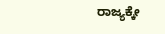ರಾಜ್ಯಕ್ಕೇ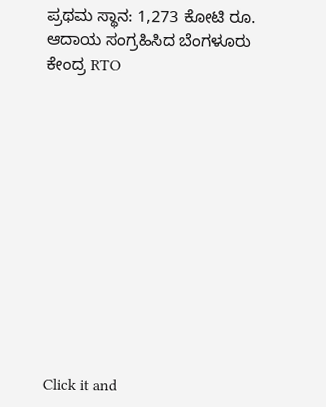ಪ್ರಥಮ ಸ್ಥಾನ: 1,273 ಕೋಟಿ ರೂ. ಆದಾಯ ಸಂಗ್ರಹಿಸಿದ ಬೆಂಗಳೂರು ಕೇಂದ್ರ RTO












Click it and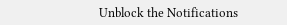Unblock the Notifications